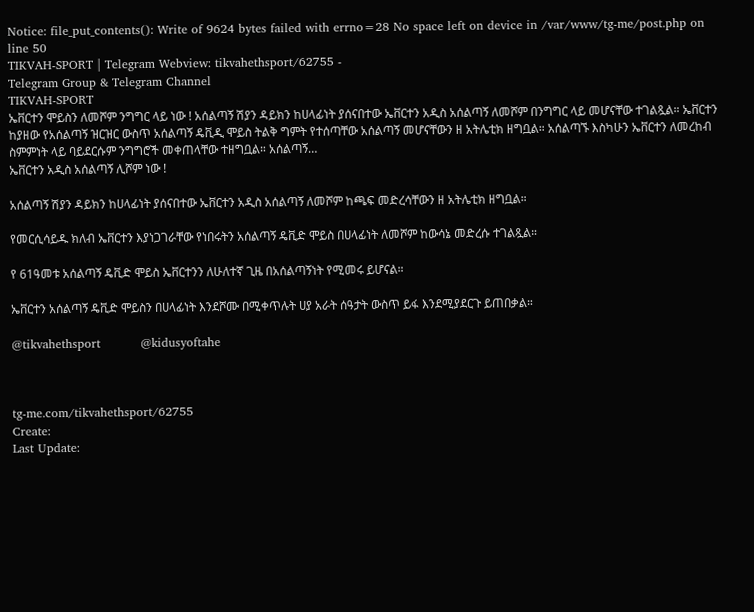Notice: file_put_contents(): Write of 9624 bytes failed with errno=28 No space left on device in /var/www/tg-me/post.php on line 50
TIKVAH-SPORT | Telegram Webview: tikvahethsport/62755 -
Telegram Group & Telegram Channel
TIKVAH-SPORT
ኤቨርተን ሞይስን ለመሾም ንግግር ላይ ነው ! አሰልጣኝ ሽያን ዳይክን ከሀላፊነት ያሰናበተው ኤቨርተን አዲስ አሰልጣኝ ለመሾም በንግግር ላይ መሆናቸው ተገልጿል። ኤቨርተን ከያዘው የአሰልጣኝ ዝርዝር ውስጥ አሰልጣኝ ዴቪዲ ሞይስ ትልቅ ግምት የተሰጣቸው አሰልጣኝ መሆናቸውን ዘ አትሌቲክ ዘግቧል። አሰልጣኙ እስካሁን ኤቨርተን ለመረከብ ስምምነት ላይ ባይደርሱም ንግግሮች መቀጠላቸው ተዘግቧል። አሰልጣኝ…
ኤቨርተን አዲስ አሰልጣኝ ሊሾም ነው !

አሰልጣኝ ሽያን ዳይክን ከሀላፊነት ያሰናበተው ኤቨርተን አዲስ አሰልጣኝ ለመሾም ከጫፍ መድረሳቸውን ዘ አትሌቲክ ዘግቧል።

የመርሲሳይዱ ክለብ ኤቨርተን እያነጋገራቸው የነበሩትን አሰልጣኝ ዴቪድ ሞይስ በሀላፊነት ለመሾም ከውሳኔ መድረሱ ተገልጿል።

የ 61ዓመቱ አሰልጣኝ ዴቪድ ሞይስ ኤቨርተንን ለሁለተኛ ጊዜ በአሰልጣኝነት የሚመሩ ይሆናል።

ኤቨርተን አሰልጣኝ ዴቪድ ሞይስን በሀላፊነት እንደሾሙ በሚቀጥሉት ሀያ አራት ሰዓታት ውስጥ ይፋ እንደሚያደርጉ ይጠበቃል።

@tikvahethsport          @kidusyoftahe



tg-me.com/tikvahethsport/62755
Create:
Last Update: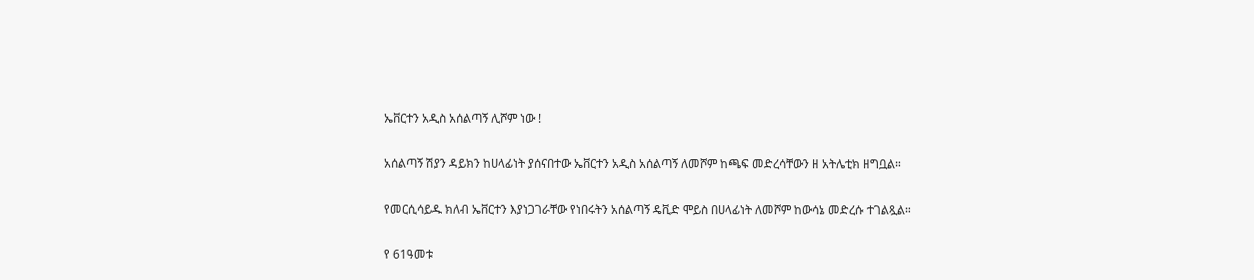ኤቨርተን አዲስ አሰልጣኝ ሊሾም ነው !

አሰልጣኝ ሽያን ዳይክን ከሀላፊነት ያሰናበተው ኤቨርተን አዲስ አሰልጣኝ ለመሾም ከጫፍ መድረሳቸውን ዘ አትሌቲክ ዘግቧል።

የመርሲሳይዱ ክለብ ኤቨርተን እያነጋገራቸው የነበሩትን አሰልጣኝ ዴቪድ ሞይስ በሀላፊነት ለመሾም ከውሳኔ መድረሱ ተገልጿል።

የ 61ዓመቱ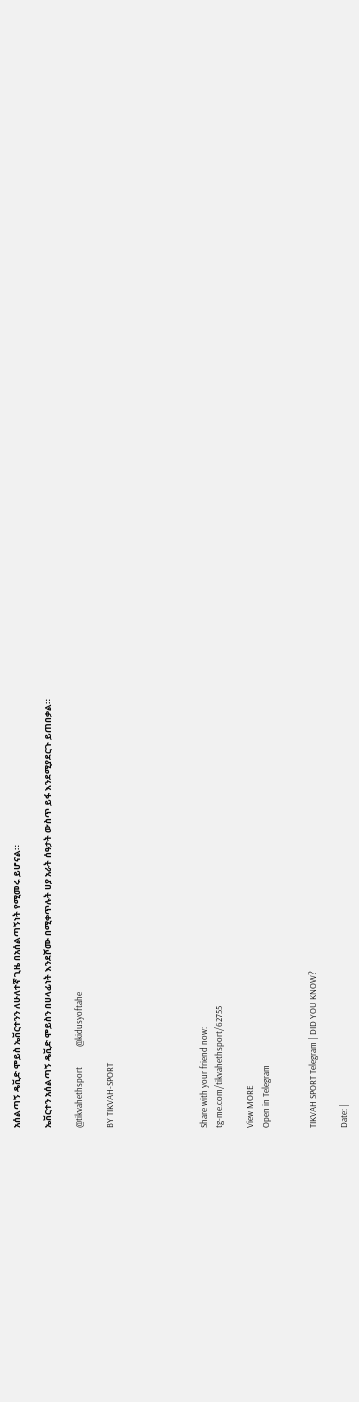አሰልጣኝ ዴቪድ ሞይስ ኤቨርተንን ለሁለተኛ ጊዜ በአሰልጣኝነት የሚመሩ ይሆናል።

ኤቨርተን አሰልጣኝ ዴቪድ ሞይስን በሀላፊነት እንደሾሙ በሚቀጥሉት ሀያ አራት ሰዓታት ውስጥ ይፋ እንደሚያደርጉ ይጠበቃል።

@tikvahethsport          @kidusyoftahe

BY TIKVAH-SPORT





Share with your friend now:
tg-me.com/tikvahethsport/62755

View MORE
Open in Telegram


TIKVAH SPORT Telegram | DID YOU KNOW?

Date: |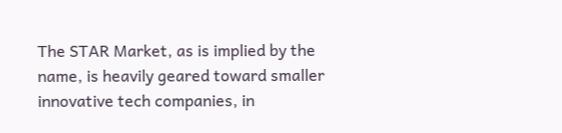The STAR Market, as is implied by the name, is heavily geared toward smaller innovative tech companies, in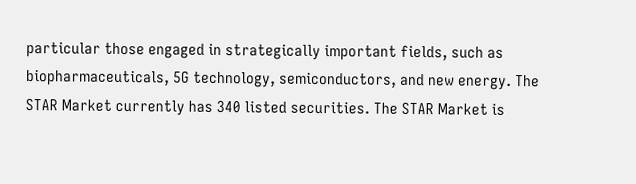particular those engaged in strategically important fields, such as biopharmaceuticals, 5G technology, semiconductors, and new energy. The STAR Market currently has 340 listed securities. The STAR Market is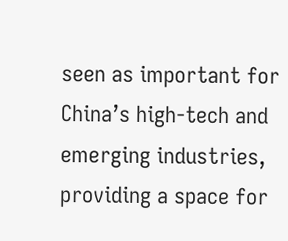seen as important for China’s high-tech and emerging industries, providing a space for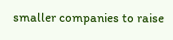smaller companies to raise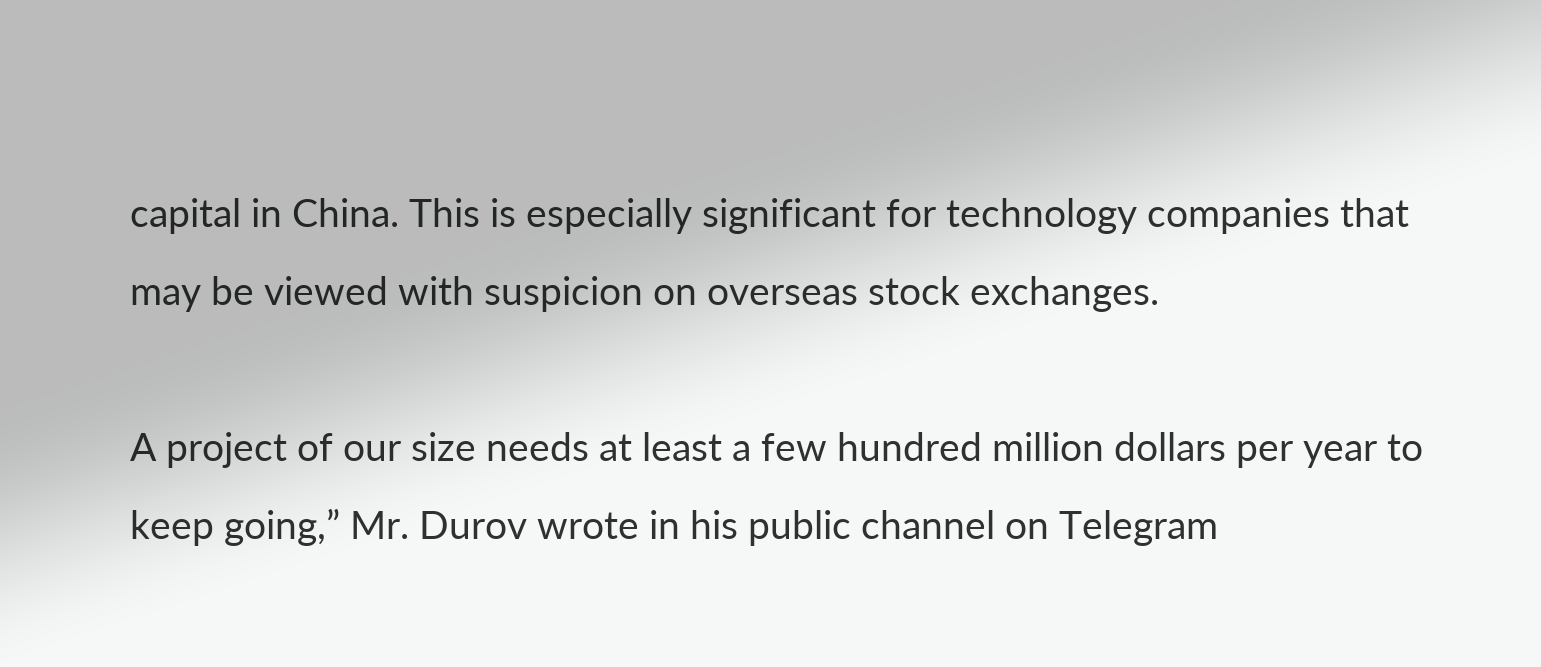capital in China. This is especially significant for technology companies that may be viewed with suspicion on overseas stock exchanges.

A project of our size needs at least a few hundred million dollars per year to keep going,” Mr. Durov wrote in his public channel on Telegram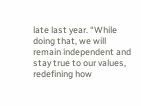late last year. “While doing that, we will remain independent and stay true to our values, redefining how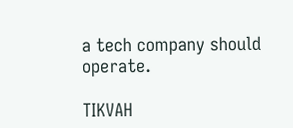a tech company should operate.

TIKVAH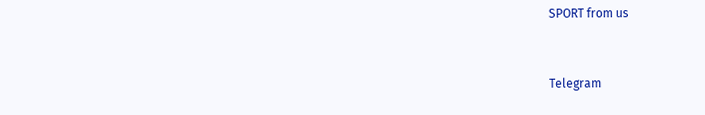SPORT from us


Telegram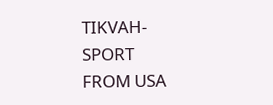TIKVAH-SPORT
FROM USA